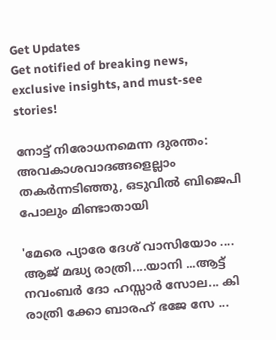Get Updates
Get notified of breaking news, exclusive insights, and must-see stories!

നോട്ട് നിരോധനമെന്ന ദുരന്തം: അവകാശവാദങ്ങളെല്ലാം തകർന്നടിഞ്ഞു, ഒടുവില്‍ ബിജെപി പോലും മിണ്ടാതായി

'മേരെ പ്യാരേ ദേശ് വാസിയോം .... ആജ് മദ്ധ്യ രാത്രി....യാനി ...ആട്ട് നവംബർ ദോ ഹസ്സാർ സോല... കി രാത്രി ക്കോ ബാരഹ് ഭജേ സേ ...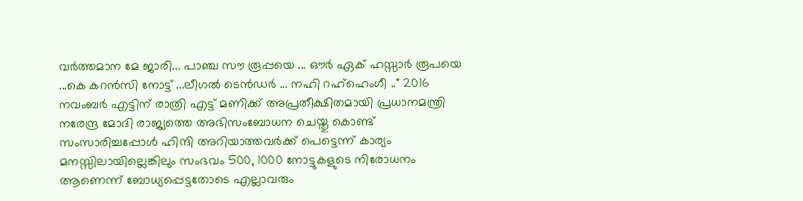വർത്തമാന മേ ജാരി... പാഞ്ച സൗ രൂപ്പയെ ... ഔർ ഏക് ഹസ്സാർ രൂപയെ ...കെ കറൻസി നോട്ട് ...ലീഗൽ ടെൻഡർ ... നഹി റഹ്‌ഹെംഗീ .." 2016 നവംബർ എട്ടിന് രാത്രി എട്ട് മണിക്ക് അപ്രതീക്ഷിതമായി പ്രധാനമന്ത്രി നരേന്ദ്ര മോദി രാജ്യത്തെ അഭിസംബോധന ചെയ്തു കൊണ്ട് സംസാരിച്ചപ്പോള്‍ ഹിന്ദി അറിയാത്തവർക്ക് പെട്ടെന്ന് കാര്യം മനസ്സിലായില്ലെങ്കിലും സംഭവം 500, 1000 നോട്ടുകളുടെ നിരോധനം ആണെന്ന് ബോധ്യപ്പെട്ടതോടെ എല്ലാവരും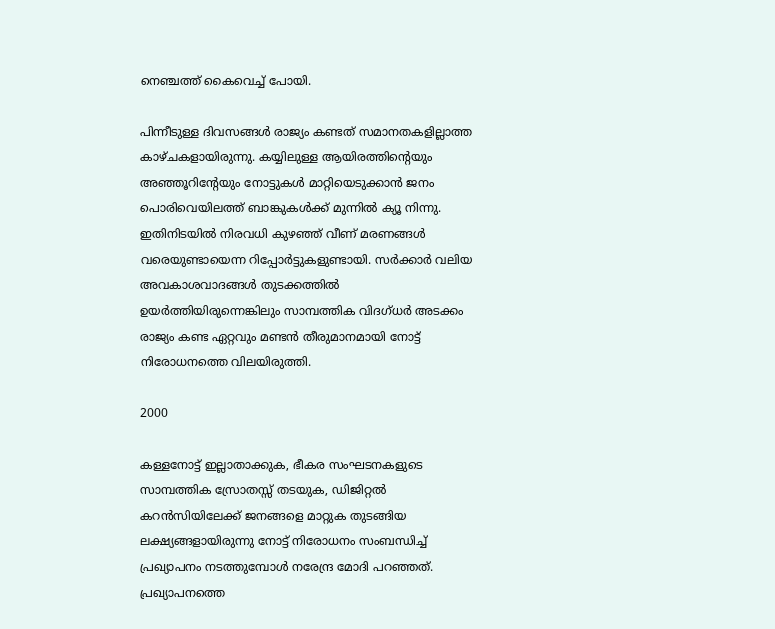നെഞ്ചത്ത് കൈവെച്ച് പോയി.

പിന്നീടുള്ള ദിവസങ്ങള്‍ രാജ്യം കണ്ടത് സമാനതകളില്ലാത്ത കാഴ്ചകളായിരുന്നു. കയ്യിലുള്ള ആയിരത്തിന്റെയും അഞ്ഞൂറിന്റേയും നോട്ടുകള്‍ മാറ്റിയെടുക്കാന്‍ ജനം പൊരിവെയിലത്ത് ബാങ്കുകള്‍ക്ക് മുന്നില്‍ ക്യൂ നിന്നു. ഇതിനിടയില്‍ നിരവധി കുഴഞ്ഞ് വീണ് മരണങ്ങള്‍ വരെയുണ്ടായെന്ന റിപ്പോർട്ടുകളുണ്ടായി. സർക്കാർ വലിയ അവകാശവാദങ്ങള്‍ തുടക്കത്തില്‍ ഉയർത്തിയിരുന്നെങ്കിലും സാമ്പത്തിക വിദഗ്ധർ അടക്കം രാജ്യം കണ്ട ഏറ്റവും മണ്ടന്‍ തീരുമാനമായി നോട്ട് നിരോധനത്തെ വിലയിരുത്തി.

2000

കള്ളനോട്ട് ഇല്ലാതാക്കുക, ഭീകര സംഘടനകളുടെ സാമ്പത്തിക സ്രോതസ്സ് തടയുക, ഡിജിറ്റല്‍ കറന്‍സിയിലേക്ക് ജനങ്ങളെ മാറ്റുക തുടങ്ങിയ ലക്ഷ്യങ്ങളായിരുന്നു നോട്ട് നിരോധനം സംബന്ധിച്ച് പ്രഖ്യാപനം നടത്തുമ്പോള്‍ നരേന്ദ്ര മോദി പറഞ്ഞത്. പ്രഖ്യാപനത്തെ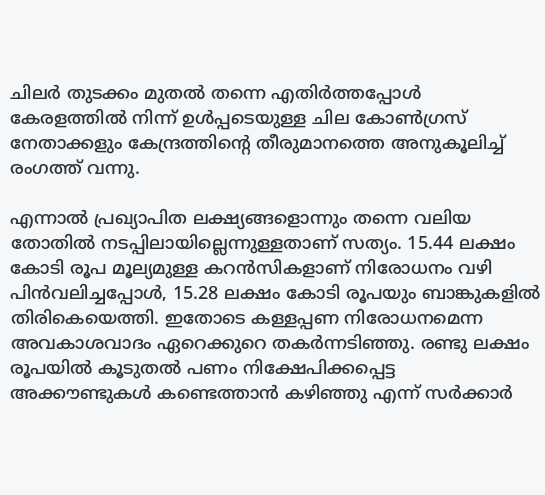ചിലർ തുടക്കം മുതല്‍ തന്നെ എതിർത്തപ്പോള്‍ കേരളത്തില്‍ നിന്ന് ഉള്‍പ്പടെയുള്ള ചില കോണ്‍ഗ്രസ് നേതാക്കളും കേന്ദ്രത്തിന്റെ തീരുമാനത്തെ അനുകൂലിച്ച് രംഗത്ത് വന്നു.

എന്നാല്‍ പ്രഖ്യാപിത ലക്ഷ്യങ്ങളൊന്നും തന്നെ വലിയ തോതില്‍ നടപ്പിലായില്ലെന്നുള്ളതാണ് സത്യം. 15.44 ലക്ഷം കോടി രൂപ മൂല്യമുള്ള കറന്‍സികളാണ് നിരോധനം വഴി പിന്‍വലിച്ചപ്പോള്‍, 15.28 ലക്ഷം കോടി രൂപയും ബാങ്കുകളില്‍ തിരികെയെത്തി. ഇതോടെ കള്ളപ്പണ നിരോധനമെന്ന അവകാശവാദം ഏറെക്കുറെ തകർന്നടിഞ്ഞു. രണ്ടു ലക്ഷം രൂപയില്‍ കൂടുതല്‍ പണം നിക്ഷേപിക്കപ്പെട്ട അക്കൗണ്ടുകള്‍ കണ്ടെത്താന്‍ കഴിഞ്ഞു എന്ന് സർക്കാർ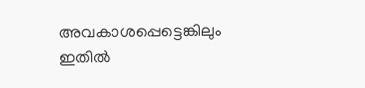അവകാശപ്പെട്ടെങ്കിലും ഇതില്‍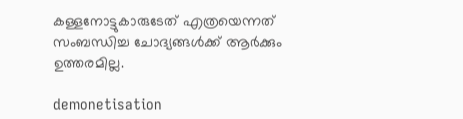കള്ളനോട്ടുകാരുടേത് എത്രയെന്നത് സംബന്ധിച്ച ചോദ്യങ്ങള്‍ക്ക് ആർക്കും ഉത്തരമില്ല.

demonetisation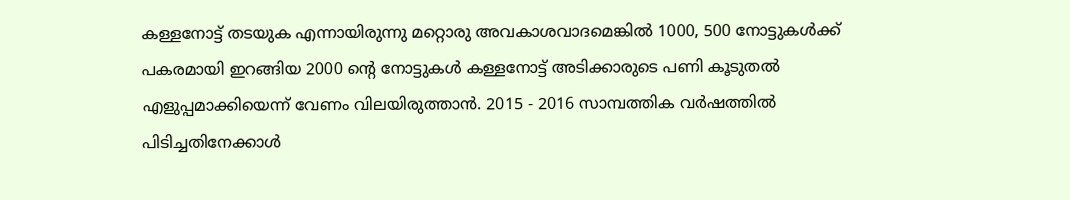കള്ളനോട്ട് തടയുക എന്നായിരുന്നു മറ്റൊരു അവകാശവാദമെങ്കില്‍ 1000, 500 നോട്ടുകള്‍ക്ക് പകരമായി ഇറങ്ങിയ 2000 ന്റെ നോട്ടുകള്‍ കള്ളനോട്ട് അടിക്കാരുടെ പണി കൂടുതല്‍ എളുപ്പമാക്കിയെന്ന് വേണം വിലയിരുത്താന്‍. 2015 - 2016 സാമ്പത്തിക വര്‍ഷത്തില്‍ പിടിച്ചതിനേക്കാള്‍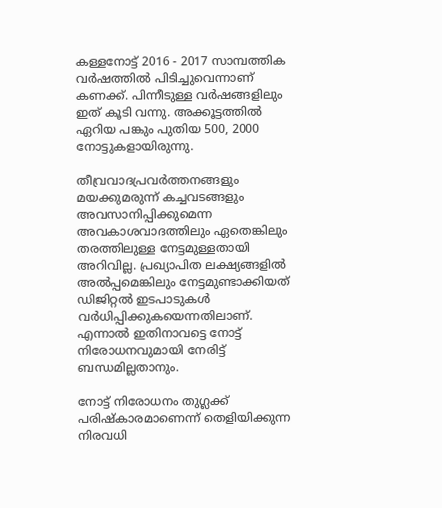കള്ളനോട്ട് 2016 - 2017 സാമ്പത്തിക വര്‍ഷത്തില്‍ പിടിച്ചുവെന്നാണ് കണക്ക്. പിന്നീടുള്ള വർഷങ്ങളിലും ഇത് കൂടി വന്നു. അക്കൂട്ടത്തില്‍ ഏറിയ പങ്കും പുതിയ 500, 2000 നോട്ടുകളായിരുന്നു.

തീവ്രവാദപ്രവര്‍ത്തനങ്ങളും മയക്കുമരുന്ന് കച്ചവടങ്ങളും അവസാനിപ്പിക്കുമെന്ന അവകാശവാദത്തിലും ഏതെങ്കിലും തരത്തിലുള്ള നേട്ടമുള്ളതായി അറിവില്ല. പ്രഖ്യാപിത ലക്ഷ്യങ്ങളില്‍ അല്‍പ്പമെങ്കിലും നേട്ടമുണ്ടാക്കിയത് ഡിജിറ്റല്‍ ഇടപാടുകള്‍ വര്‍ധിപ്പിക്കുകയെന്നതിലാണ്. എന്നാല്‍ ഇതിനാവട്ടെ നോട്ട് നിരോധനവുമായി നേരിട്ട് ബന്ധമില്ലതാനും.

നോട്ട് നിരോധനം തുഗ്ലക്ക് പരിഷ്കാരമാണെന്ന് തെളിയിക്കുന്ന നിരവധി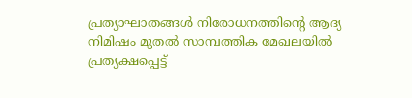പ്രത്യാഘാതങ്ങള്‍ നിരോധനത്തിന്റെ ആദ്യ നിമിഷം മുതല്‍ സാമ്പത്തിക മേഖലയില്‍ പ്രത്യക്ഷപ്പെട്ട്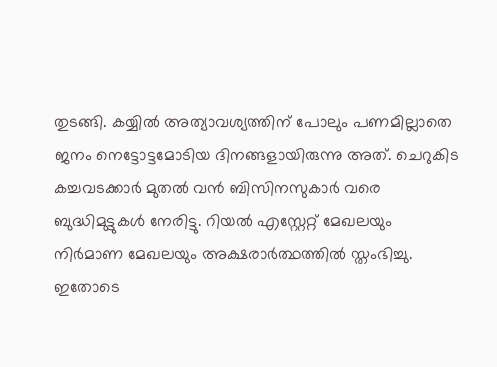തുടങ്ങി. കയ്യില്‍ അത്യാവശ്യത്തിന് പോലും പണമില്ലാതെ ജനം നെട്ടോട്ടമോടിയ ദിനങ്ങളായിരുന്നു അത്. ചെറുകിട കച്ചവടക്കാർ മുതല്‍ വന്‍ ബിസിനസുകാർ വരെ ബുദ്ധിമുട്ടുകള്‍ നേരിട്ടു. റിയല്‍ എസ്റ്റേറ്റ് മേഖലയും നിര്‍മാണ മേഖലയും അക്ഷരാർത്ഥത്തില്‍ സ്തംഭിച്ചു. ഇതോടെ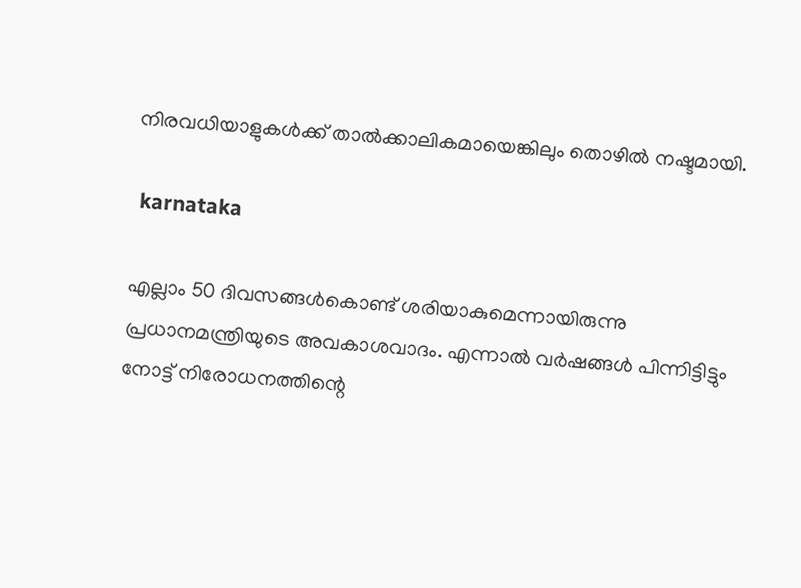നിരവധിയാളുകള്‍ക്ക് താല്‍ക്കാലികമായെങ്കിലും തൊഴില്‍ നഷ്ടമായി.

 karnataka

എല്ലാം 50 ദിവസങ്ങള്‍കൊണ്ട് ശരിയാകുമെന്നായിരുന്നു പ്രധാനമന്ത്രിയുടെ അവകാശവാദം. എന്നാല്‍ വർഷങ്ങള്‍ പിന്നിട്ടിട്ടും നോട്ട് നിരോധനത്തിന്റെ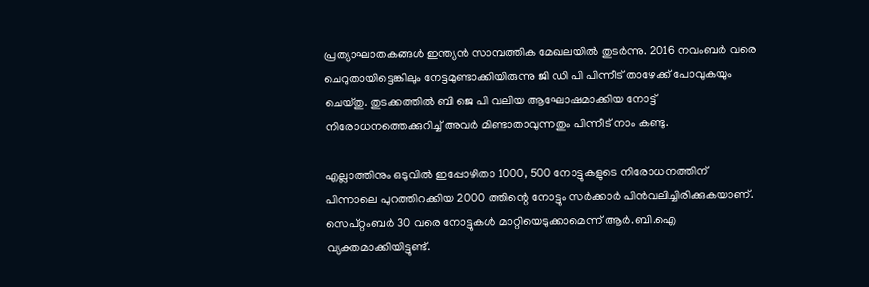പ്രത്യാഘാതകങ്ങള്‍ ഇന്ത്യന്‍ സാമ്പത്തിക മേഖലയില്‍ തുടർന്നു. 2016 നവംബര്‍ വരെ ചെറുതായിട്ടെങ്കിലും നേട്ടമുണ്ടാക്കിയിരുന്നു ജി ഡി പി പിന്നീട് താഴേക്ക് പോവുകയും ചെയ്തു. തുടക്കത്തില്‍ ബി ജെ പി വലിയ ആഘോഷമാക്കിയ നോട്ട് നിരോധനത്തെക്കുറിച്ച് അവർ മിണ്ടാതാവുന്നതും പിന്നീട് നാം കണ്ടു.

എല്ലാത്തിനും ഒടുവില്‍ ഇപ്പോഴിതാ 1000, 500 നോട്ടുകളുടെ നിരോധനത്തിന് പിന്നാലെ പുറത്തിറക്കിയ 2000 ത്തിന്റെ നോട്ടും സർക്കാർ പിന്‍വലിച്ചിരിക്കുകയാണ്. സെപ്റ്റംബര്‍ 30 വരെ നോട്ടുകള്‍ മാറ്റിയെടുക്കാമെന്ന് ആര്‍.ബി.ഐ വ്യക്തമാക്കിയിട്ടുണ്ട്.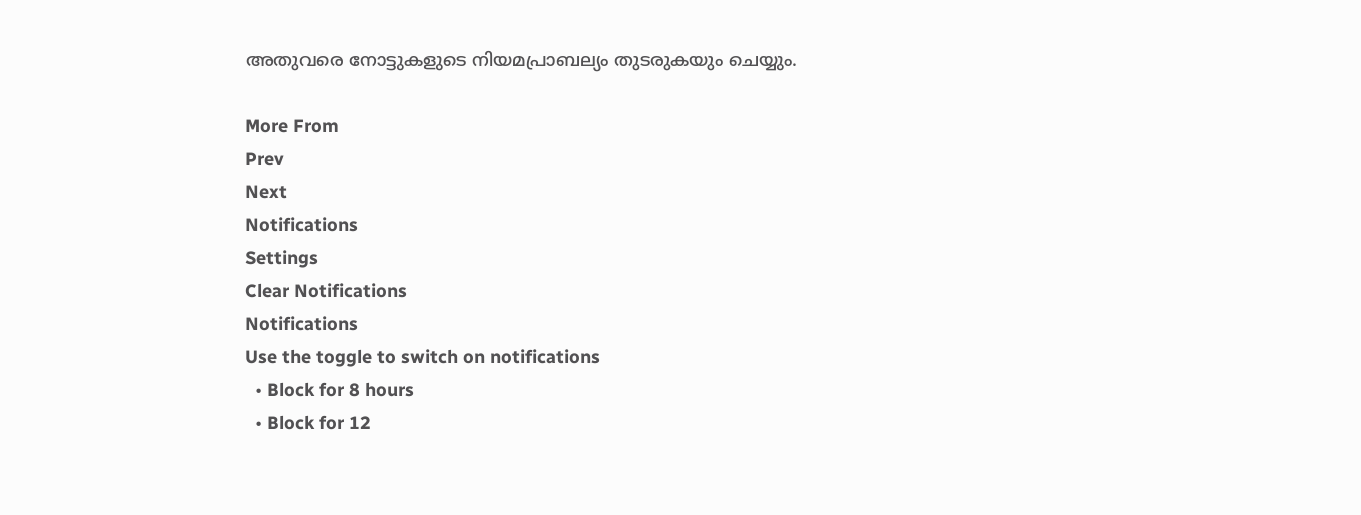അതുവരെ നോട്ടുകളുടെ നിയമപ്രാബല്യം തുടരുകയും ചെയ്യും.

More From
Prev
Next
Notifications
Settings
Clear Notifications
Notifications
Use the toggle to switch on notifications
  • Block for 8 hours
  • Block for 12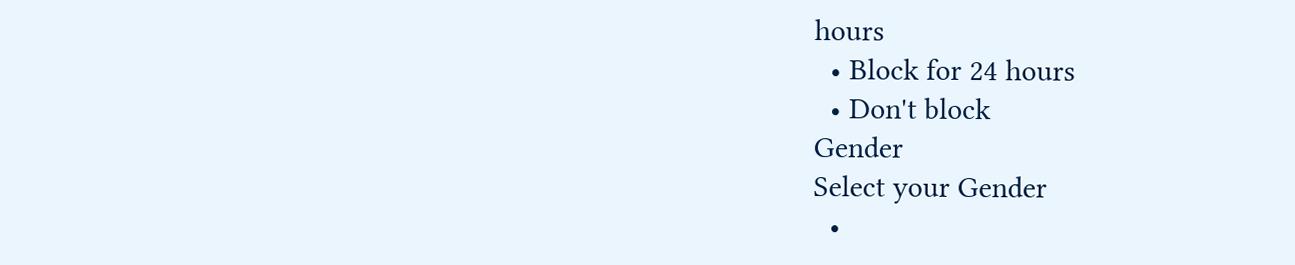hours
  • Block for 24 hours
  • Don't block
Gender
Select your Gender
  •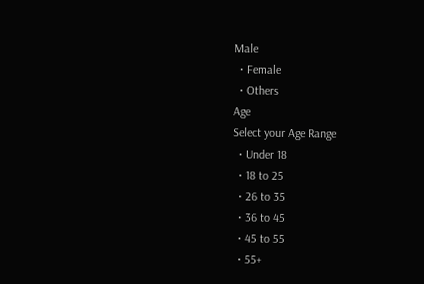Male
  • Female
  • Others
Age
Select your Age Range
  • Under 18
  • 18 to 25
  • 26 to 35
  • 36 to 45
  • 45 to 55
  • 55+